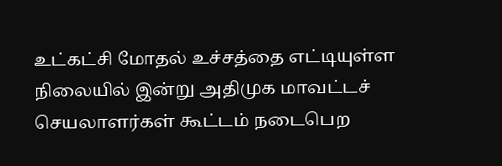உட்கட்சி மோதல் உச்சத்தை எட்டியுள்ள நிலையில் இன்று அதிமுக மாவட்டச் செயலாளர்கள் கூட்டம் நடைபெற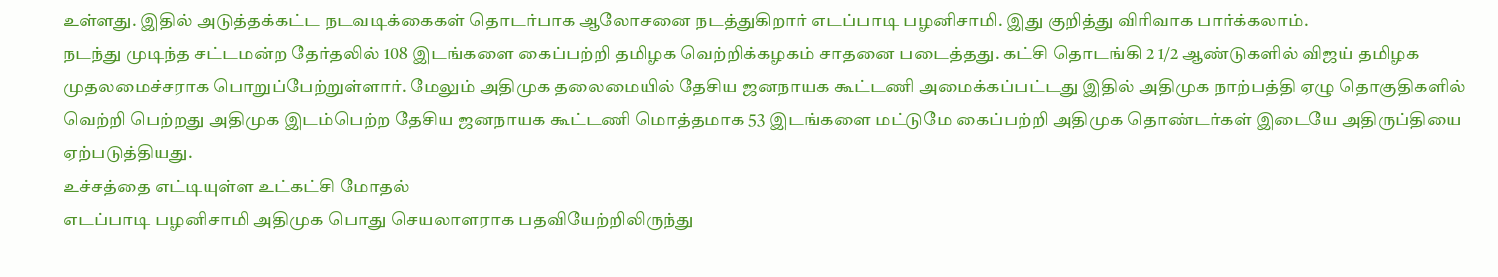உள்ளது. இதில் அடுத்தக்கட்ட நடவடிக்கைகள் தொடர்பாக ஆலோசனை நடத்துகிறார் எடப்பாடி பழனிசாமி. இது குறித்து விரிவாக பார்க்கலாம்.
நடந்து முடிந்த சட்டமன்ற தேர்தலில் 108 இடங்களை கைப்பற்றி தமிழக வெற்றிக்கழகம் சாதனை படைத்தது. கட்சி தொடங்கி 2 1/2 ஆண்டுகளில் விஜய் தமிழக முதலமைச்சராக பொறுப்பேற்றுள்ளார். மேலும் அதிமுக தலைமையில் தேசிய ஜனநாயக கூட்டணி அமைக்கப்பட்டது இதில் அதிமுக நாற்பத்தி ஏழு தொகுதிகளில் வெற்றி பெற்றது அதிமுக இடம்பெற்ற தேசிய ஜனநாயக கூட்டணி மொத்தமாக 53 இடங்களை மட்டுமே கைப்பற்றி அதிமுக தொண்டர்கள் இடையே அதிருப்தியை ஏற்படுத்தியது.
உச்சத்தை எட்டியுள்ள உட்கட்சி மோதல்
எடப்பாடி பழனிசாமி அதிமுக பொது செயலாளராக பதவியேற்றிலிருந்து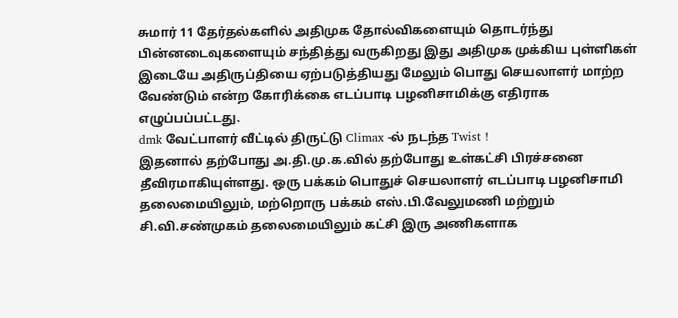சுமார் 11 தேர்தல்களில் அதிமுக தோல்விகளையும் தொடர்ந்து பின்னடைவுகளையும் சந்தித்து வருகிறது இது அதிமுக முக்கிய புள்ளிகள் இடையே அதிருப்தியை ஏற்படுத்தியது மேலும் பொது செயலாளர் மாற்ற வேண்டும் என்ற கோரிக்கை எடப்பாடி பழனிசாமிக்கு எதிராக எழுப்பப்பட்டது.
dmk வேட்பாளர் வீட்டில் திருட்டு Climax -ல் நடந்த Twist !
இதனால் தற்போது அ.தி.மு.க.வில் தற்போது உள்கட்சி பிரச்சனை தீவிரமாகியுள்ளது. ஒரு பக்கம் பொதுச் செயலாளர் எடப்பாடி பழனிசாமி தலைமையிலும், மற்றொரு பக்கம் எஸ்.பி.வேலுமணி மற்றும் சி.வி.சண்முகம் தலைமையிலும் கட்சி இரு அணிகளாக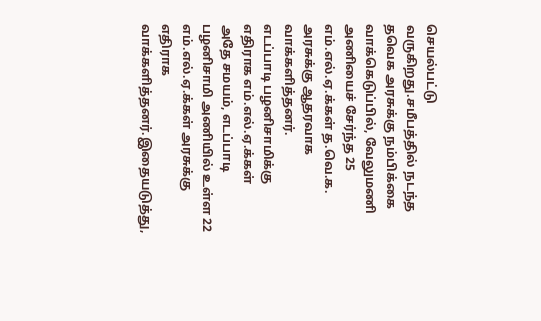செயல்பட்டு வருகிறது.சமீபத்தில் நடந்த தவெக அரசுக்கு நம்பிக்கை வாக்கெடுப்பில், வேலுமணி அணியைச் சேர்ந்த 25 எம்.எல்.ஏ.க்கள் த.வெ.க. அரசுக்கு ஆதரவாக வாக்களித்தனர்.
எடப்பாடி பழனிசாமிக்கு எதிராக எம்.எல்.ஏ.க்கள்
அதே சமயம், எடப்பாடி பழனிசாமி அணியில் உள்ள 22 எம்.எல்.ஏ.க்கள் அரசுக்கு எதிராக வாக்களித்தனர்.இதையடுத்து,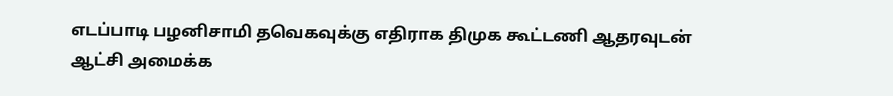எடப்பாடி பழனிசாமி தவெகவுக்கு எதிராக திமுக கூட்டணி ஆதரவுடன் ஆட்சி அமைக்க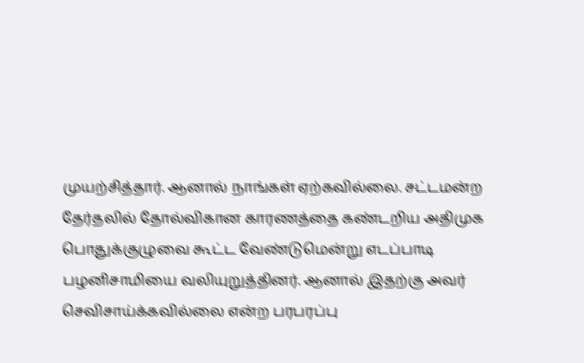முயற்சித்தார். ஆனால் நாங்கள் ஏற்கவில்லை. சட்டமன்ற தேர்தலில் தோல்விகான காரணத்தை கண்டறிய அதிமுக பொதுக்குழுவை கூட்ட வேண்டுமென்று எடப்பாடி பழனிசாமியை வலியுறுத்தினர். ஆனால் இதற்கு அவர் செவிசாய்க்கவில்லை என்ற பரபரப்பு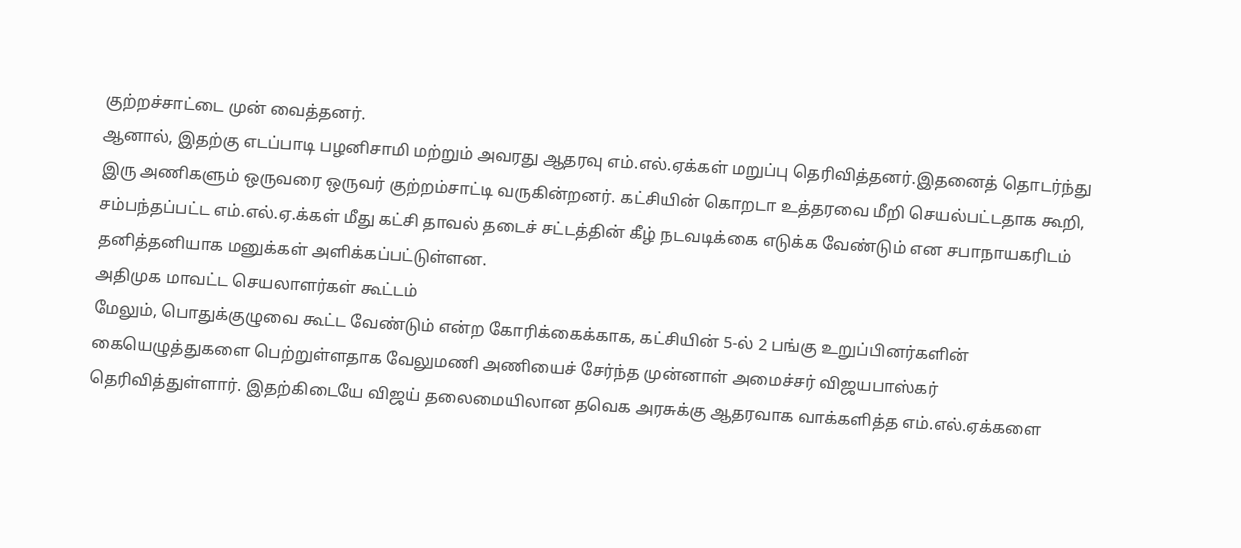குற்றச்சாட்டை முன் வைத்தனர்.
ஆனால், இதற்கு எடப்பாடி பழனிசாமி மற்றும் அவரது ஆதரவு எம்.எல்.ஏக்கள் மறுப்பு தெரிவித்தனர்.இதனைத் தொடர்ந்து இரு அணிகளும் ஒருவரை ஒருவர் குற்றம்சாட்டி வருகின்றனர். கட்சியின் கொறடா உத்தரவை மீறி செயல்பட்டதாக கூறி, சம்பந்தப்பட்ட எம்.எல்.ஏ.க்கள் மீது கட்சி தாவல் தடைச் சட்டத்தின் கீழ் நடவடிக்கை எடுக்க வேண்டும் என சபாநாயகரிடம் தனித்தனியாக மனுக்கள் அளிக்கப்பட்டுள்ளன.
அதிமுக மாவட்ட செயலாளர்கள் கூட்டம்
மேலும், பொதுக்குழுவை கூட்ட வேண்டும் என்ற கோரிக்கைக்காக, கட்சியின் 5-ல் 2 பங்கு உறுப்பினர்களின் கையெழுத்துகளை பெற்றுள்ளதாக வேலுமணி அணியைச் சேர்ந்த முன்னாள் அமைச்சர் விஜயபாஸ்கர் தெரிவித்துள்ளார். இதற்கிடையே விஜய் தலைமையிலான தவெக அரசுக்கு ஆதரவாக வாக்களித்த எம்.எல்.ஏக்களை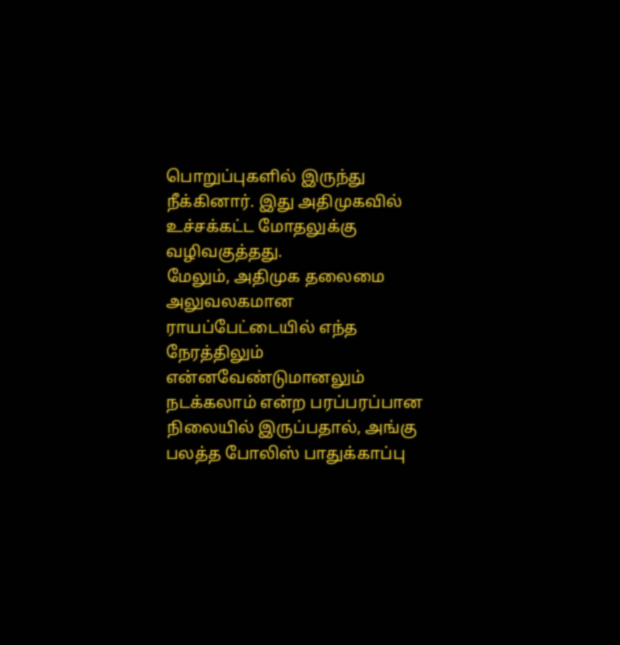பொறுப்புகளில் இருந்து நீக்கினார். இது அதிமுகவில் உச்சக்கட்ட மோதலுக்கு வழிவகுத்தது.
மேலும், அதிமுக தலைமை அலுவலகமான ராயப்பேட்டையில் எந்த நேரத்திலும் என்னவேண்டுமானலும் நடக்கலாம் என்ற பரப்பரப்பான நிலையில் இருப்பதால், அங்கு பலத்த போலிஸ் பாதுக்காப்பு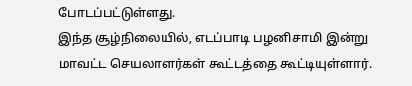போடப்பட்டுள்ளது.
இந்த சூழ்நிலையில், எடப்பாடி பழனிசாமி இன்று மாவட்ட செயலாளர்கள் கூட்டத்தை கூட்டியுள்ளார்.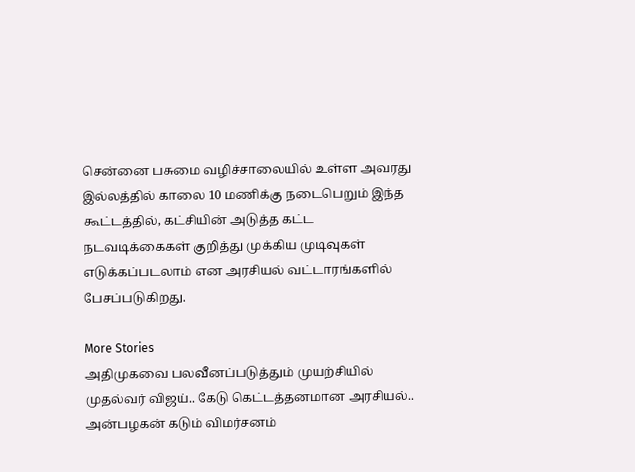சென்னை பசுமை வழிச்சாலையில் உள்ள அவரது இல்லத்தில் காலை 10 மணிக்கு நடைபெறும் இந்த கூட்டத்தில், கட்சியின் அடுத்த கட்ட நடவடிக்கைகள் குறித்து முக்கிய முடிவுகள் எடுக்கப்படலாம் என அரசியல் வட்டாரங்களில் பேசப்படுகிறது.

More Stories
அதிமுகவை பலவீனப்படுத்தும் முயற்சியில் முதல்வர் விஜய்.. கேடு கெட்டத்தனமான அரசியல்.. அன்பழகன் கடும் விமர்சனம்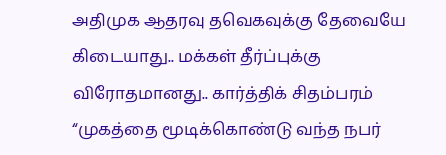அதிமுக ஆதரவு தவெகவுக்கு தேவையே கிடையாது.. மக்கள் தீர்ப்புக்கு விரோதமானது.. கார்த்திக் சிதம்பரம்
“முகத்தை மூடிக்கொண்டு வந்த நபர்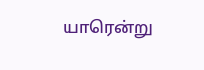யாரென்று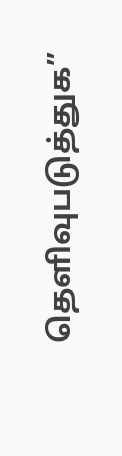தெளிவுபடுத்துக”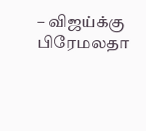– விஜய்க்கு பிரேமலதா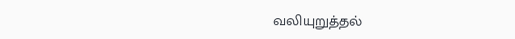வலியுறுத்தல்